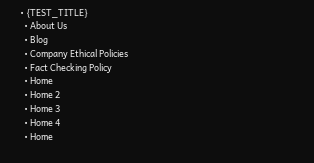• {TEST_TITLE}
  • About Us
  • Blog
  • Company Ethical Policies
  • Fact Checking Policy
  • Home
  • Home 2
  • Home 3
  • Home 4
  • Home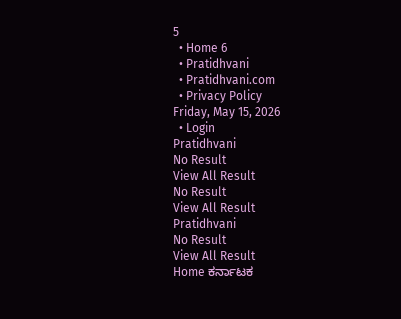5
  • Home 6
  • Pratidhvani
  • Pratidhvani.com
  • Privacy Policy
Friday, May 15, 2026
  • Login
Pratidhvani
No Result
View All Result
No Result
View All Result
Pratidhvani
No Result
View All Result
Home ಕರ್ನಾಟಕ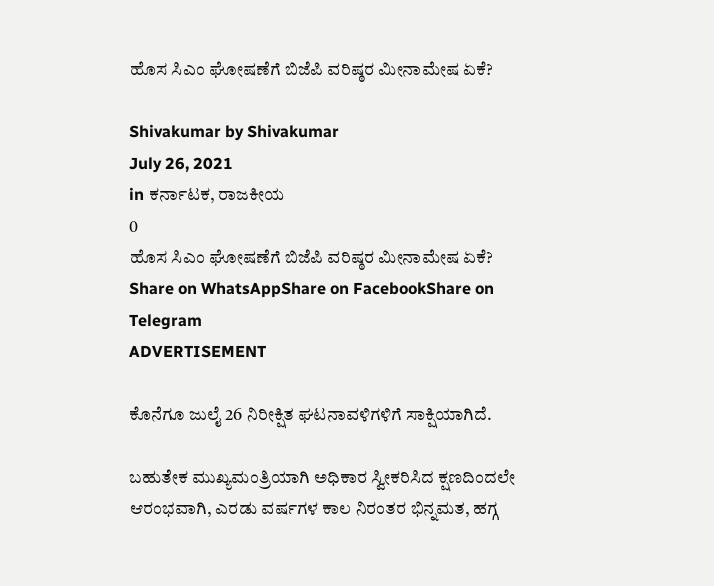ಹೊಸ ಸಿಎಂ ಘೋಷಣೆಗೆ ಬಿಜೆಪಿ ವರಿಷ್ಠರ ಮೀನಾಮೇಷ ಏಕೆ?

Shivakumar by Shivakumar
July 26, 2021
in ಕರ್ನಾಟಕ, ರಾಜಕೀಯ
0
ಹೊಸ ಸಿಎಂ ಘೋಷಣೆಗೆ ಬಿಜೆಪಿ ವರಿಷ್ಠರ ಮೀನಾಮೇಷ ಏಕೆ?
Share on WhatsAppShare on FacebookShare on Telegram
ADVERTISEMENT

ಕೊನೆಗೂ ಜುಲೈ 26 ನಿರೀಕ್ಷಿತ ಘಟನಾವಳಿಗಳಿಗೆ ಸಾಕ್ಷಿಯಾಗಿದೆ.

ಬಹುತೇಕ ಮುಖ್ಯಮಂತ್ರಿಯಾಗಿ ಅಧಿಕಾರ ಸ್ವೀಕರಿಸಿದ ಕ್ಷಣದಿಂದಲೇ ಆರಂಭವಾಗಿ, ಎರಡು ವರ್ಷಗಳ ಕಾಲ ನಿರಂತರ ಭಿನ್ನಮತ, ಹಗ್ಗ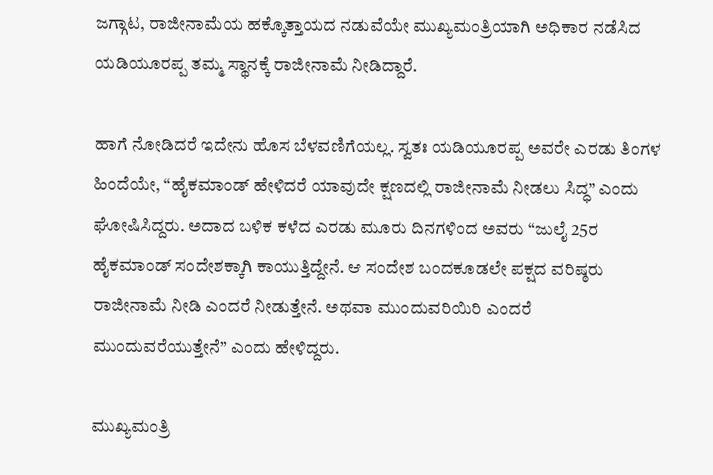ಜಗ್ಗಾಟ, ರಾಜೀನಾಮೆಯ ಹಕ್ಕೊತ್ತಾಯದ ನಡುವೆಯೇ ಮುಖ್ಯಮಂತ್ರಿಯಾಗಿ ಅಧಿಕಾರ ನಡೆಸಿದ ಯಡಿಯೂರಪ್ಪ ತಮ್ಮ ಸ್ಥಾನಕ್ಕೆ ರಾಜೀನಾಮೆ ನೀಡಿದ್ದಾರೆ.

ಹಾಗೆ ನೋಡಿದರೆ ಇದೇನು ಹೊಸ ಬೆಳವಣಿಗೆಯಲ್ಲ. ಸ್ವತಃ ಯಡಿಯೂರಪ್ಪ ಅವರೇ ಎರಡು ತಿಂಗಳ ಹಿಂದೆಯೇ, “ಹೈಕಮಾಂಡ್ ಹೇಳಿದರೆ ಯಾವುದೇ ಕ್ಷಣದಲ್ಲಿ ರಾಜೀನಾಮೆ ನೀಡಲು ಸಿದ್ಧ” ಎಂದು ಘೋಷಿಸಿದ್ದರು. ಅದಾದ ಬಳಿಕ ಕಳೆದ ಎರಡು ಮೂರು ದಿನಗಳಿಂದ ಅವರು “ಜುಲೈ 25ರ ಹೈಕಮಾಂಡ್ ಸಂದೇಶಕ್ಕಾಗಿ ಕಾಯುತ್ತಿದ್ದೇನೆ. ಆ ಸಂದೇಶ ಬಂದಕೂಡಲೇ ಪಕ್ಷದ ವರಿಷ್ಠರು ರಾಜೀನಾಮೆ ನೀಡಿ ಎಂದರೆ ನೀಡುತ್ತೇನೆ. ಅಥವಾ ಮುಂದುವರಿಯಿರಿ ಎಂದರೆ ಮುಂದುವರೆಯುತ್ತೇನೆ” ಎಂದು ಹೇಳಿದ್ದರು.

ಮುಖ್ಯಮಂತ್ರಿ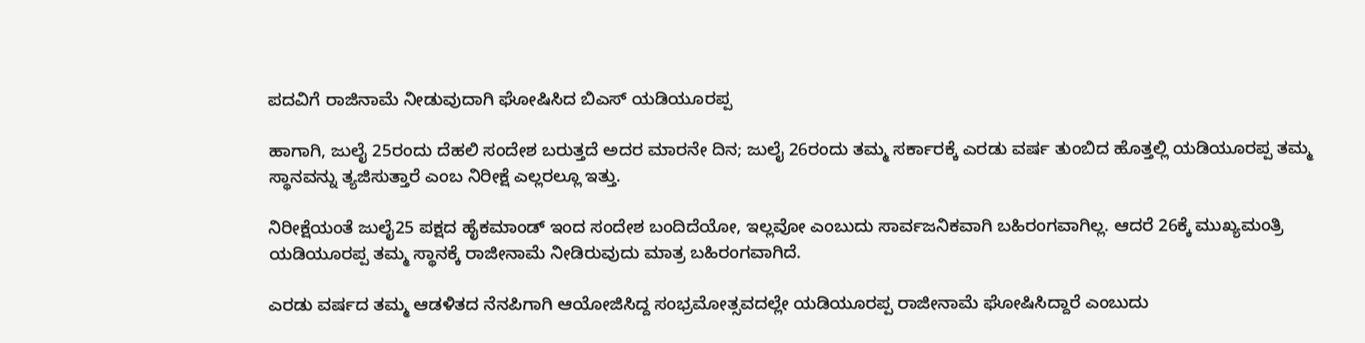ಪದವಿಗೆ ರಾಜಿನಾಮೆ ನೀಡುವುದಾಗಿ ಘೋಷಿಸಿದ ಬಿಎಸ್‌ ಯಡಿಯೂರಪ್ಪ

ಹಾಗಾಗಿ, ಜುಲೈ 25ರಂದು ದೆಹಲಿ ಸಂದೇಶ ಬರುತ್ತದೆ ಅದರ ಮಾರನೇ ದಿನ; ಜುಲೈ 26ರಂದು ತಮ್ಮ ಸರ್ಕಾರಕ್ಕೆ ಎರಡು ವರ್ಷ ತುಂಬಿದ ಹೊತ್ತಲ್ಲಿ ಯಡಿಯೂರಪ್ಪ ತಮ್ಮ ಸ್ಥಾನವನ್ನು ತ್ಯಜಿಸುತ್ತಾರೆ ಎಂಬ ನಿರೀಕ್ಷೆ ಎಲ್ಲರಲ್ಲೂ ಇತ್ತು.

ನಿರೀಕ್ಷೆಯಂತೆ ಜುಲೈ25 ಪಕ್ಷದ ಹೈಕಮಾಂಡ್ ಇಂದ ಸಂದೇಶ ಬಂದಿದೆಯೋ, ಇಲ್ಲವೋ ಎಂಬುದು ಸಾರ್ವಜನಿಕವಾಗಿ ಬಹಿರಂಗವಾಗಿಲ್ಲ. ಆದರೆ 26ಕ್ಕೆ ಮುಖ್ಯಮಂತ್ರಿ ಯಡಿಯೂರಪ್ಪ ತಮ್ಮ ಸ್ಥಾನಕ್ಕೆ ರಾಜೀನಾಮೆ ನೀಡಿರುವುದು ಮಾತ್ರ ಬಹಿರಂಗವಾಗಿದೆ.

ಎರಡು ವರ್ಷದ ತಮ್ಮ ಆಡಳಿತದ ನೆನಪಿಗಾಗಿ ಆಯೋಜಿಸಿದ್ದ ಸಂಭ್ರಮೋತ್ಸವದಲ್ಲೇ ಯಡಿಯೂರಪ್ಪ ರಾಜೀನಾಮೆ ಘೋಷಿಸಿದ್ದಾರೆ ಎಂಬುದು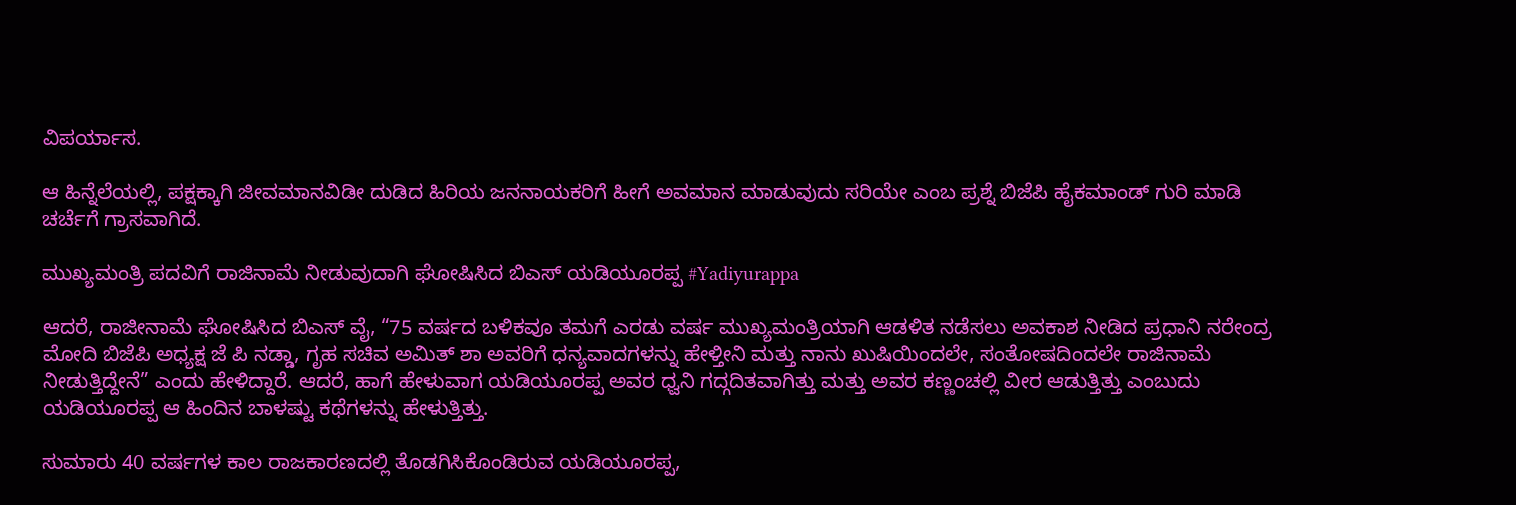ವಿಪರ್ಯಾಸ.

ಆ ಹಿನ್ನೆಲೆಯಲ್ಲಿ, ಪಕ್ಷಕ್ಕಾಗಿ ಜೀವಮಾನವಿಡೀ ದುಡಿದ ಹಿರಿಯ ಜನನಾಯಕರಿಗೆ ಹೀಗೆ ಅವಮಾನ ಮಾಡುವುದು ಸರಿಯೇ ಎಂಬ ಪ್ರಶ್ನೆ ಬಿಜೆಪಿ ಹೈಕಮಾಂಡ್ ಗುರಿ ಮಾಡಿ ಚರ್ಚೆಗೆ ಗ್ರಾಸವಾಗಿದೆ.

ಮುಖ್ಯಮಂತ್ರಿ ಪದವಿಗೆ ರಾಜಿನಾಮೆ ನೀಡುವುದಾಗಿ ಘೋಷಿಸಿದ ಬಿಎಸ್‌ ಯಡಿಯೂರಪ್ಪ #Yadiyurappa

ಆದರೆ, ರಾಜೀನಾಮೆ ಘೋಷಿಸಿದ ಬಿಎಸ್ ವೈ, “75 ವರ್ಷದ ಬಳಿಕವೂ ತಮಗೆ ಎರಡು ವರ್ಷ ಮುಖ್ಯಮಂತ್ರಿಯಾಗಿ ಆಡಳಿತ ನಡೆಸಲು ಅವಕಾಶ ನೀಡಿದ ಪ್ರಧಾನಿ ನರೇಂದ್ರ ಮೋದಿ ಬಿಜೆಪಿ ಅಧ್ಯಕ್ಷ ಜೆ ಪಿ ನಡ್ಡಾ, ಗೃಹ ಸಚಿವ ಅಮಿತ್ ಶಾ ಅವರಿಗೆ ಧನ್ಯವಾದಗಳನ್ನು ಹೇಳ್ತೀನಿ ಮತ್ತು ನಾನು ಖುಷಿಯಿಂದಲೇ, ಸಂತೋಷದಿಂದಲೇ ರಾಜಿನಾಮೆ ನೀಡುತ್ತಿದ್ದೇನೆ” ಎಂದು ಹೇಳಿದ್ದಾರೆ. ಆದರೆ, ಹಾಗೆ ಹೇಳುವಾಗ ಯಡಿಯೂರಪ್ಪ ಅವರ ಧ್ವನಿ ಗದ್ಗದಿತವಾಗಿತ್ತು ಮತ್ತು ಅವರ ಕಣ್ಣಂಚಲ್ಲಿ ವೀರ ಆಡುತ್ತಿತ್ತು ಎಂಬುದು ಯಡಿಯೂರಪ್ಪ ಆ ಹಿಂದಿನ ಬಾಳಷ್ಟು ಕಥೆಗಳನ್ನು ಹೇಳುತ್ತಿತ್ತು.

ಸುಮಾರು 40 ವರ್ಷಗಳ ಕಾಲ ರಾಜಕಾರಣದಲ್ಲಿ ತೊಡಗಿಸಿಕೊಂಡಿರುವ ಯಡಿಯೂರಪ್ಪ,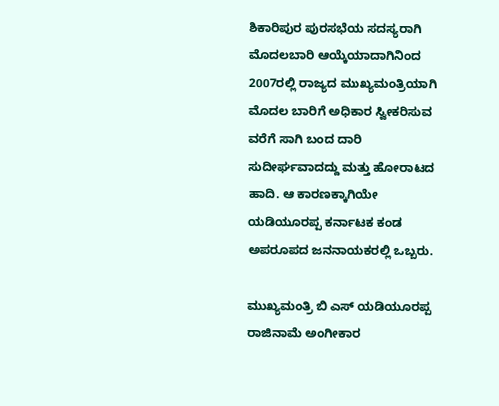ಶಿಕಾರಿಪುರ ಪುರಸಭೆಯ ಸದಸ್ಯರಾಗಿ ಮೊದಲಬಾರಿ ಆಯ್ಕೆಯಾದಾಗಿನಿಂದ 2007ರಲ್ಲಿ ರಾಜ್ಯದ ಮುಖ್ಯಮಂತ್ರಿಯಾಗಿ ಮೊದಲ ಬಾರಿಗೆ ಅಧಿಕಾರ ಸ್ವೀಕರಿಸುವ ವರೆಗೆ ಸಾಗಿ ಬಂದ ದಾರಿ ಸುದೀರ್ಘವಾದದ್ದು ಮತ್ತು ಹೋರಾಟದ ಹಾದಿ. ಆ ಕಾರಣಕ್ಕಾಗಿಯೇ ಯಡಿಯೂರಪ್ಪ ಕರ್ನಾಟಕ ಕಂಡ ಅಪರೂಪದ ಜನನಾಯಕರಲ್ಲಿ ಒಬ್ಬರು.

ಮುಖ್ಯಮಂತ್ರಿ ಬಿ ಎಸ್‌ ಯಡಿಯೂರಪ್ಪ ರಾಜಿನಾಮೆ ಅಂಗೀಕಾರ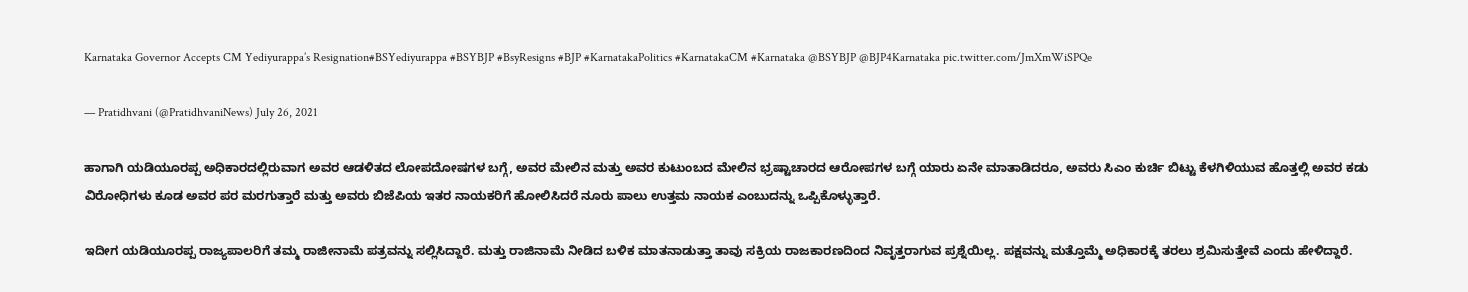Karnataka Governor Accepts CM Yediyurappa’s Resignation#BSYediyurappa #BSYBJP #BsyResigns #BJP #KarnatakaPolitics #KarnatakaCM #Karnataka @BSYBJP @BJP4Karnataka pic.twitter.com/JmXmWiSPQe

— Pratidhvani (@PratidhvaniNews) July 26, 2021

ಹಾಗಾಗಿ ಯಡಿಯೂರಪ್ಪ ಅಧಿಕಾರದಲ್ಲಿರುವಾಗ ಅವರ ಆಡಳಿತದ ಲೋಪದೋಷಗಳ ಬಗ್ಗೆ, ಅವರ ಮೇಲಿನ ಮತ್ತು ಅವರ ಕುಟುಂಬದ ಮೇಲಿನ ಭ್ರಷ್ಟಾಚಾರದ ಆರೋಪಗಳ ಬಗ್ಗೆ ಯಾರು ಏನೇ ಮಾತಾಡಿದರೂ, ಅವರು ಸಿಎಂ ಕುರ್ಚಿ ಬಿಟ್ಟು ಕೆಳಗಿಳಿಯುವ ಹೊತ್ತಲ್ಲಿ ಅವರ ಕಡು ವಿರೋಧಿಗಳು ಕೂಡ ಅವರ ಪರ ಮರಗುತ್ತಾರೆ ಮತ್ತು ಅವರು ಬಿಜೆಪಿಯ ಇತರ ನಾಯಕರಿಗೆ ಹೋಲಿಸಿದರೆ ನೂರು ಪಾಲು ಉತ್ತಮ ನಾಯಕ ಎಂಬುದನ್ನು ಒಪ್ಪಿಕೊಳ್ಳುತ್ತಾರೆ.

ಇದೀಗ ಯಡಿಯೂರಪ್ಪ ರಾಜ್ಯಪಾಲರಿಗೆ ತಮ್ಮ ರಾಜೀನಾಮೆ ಪತ್ರವನ್ನು ಸಲ್ಲಿಸಿದ್ದಾರೆ. ಮತ್ತು ರಾಜಿನಾಮೆ ನೀಡಿದ ಬಳಿಕ ಮಾತನಾಡುತ್ತಾ ತಾವು ಸಕ್ರಿಯ ರಾಜಕಾರಣದಿಂದ ನಿವೃತ್ತರಾಗುವ ಪ್ರಶ್ನೆಯಿಲ್ಲ. ಪಕ್ಷವನ್ನು ಮತ್ತೊಮ್ಮೆ ಅಧಿಕಾರಕ್ಕೆ ತರಲು ಶ್ರಮಿಸುತ್ತೇವೆ ಎಂದು ಹೇಳಿದ್ದಾರೆ.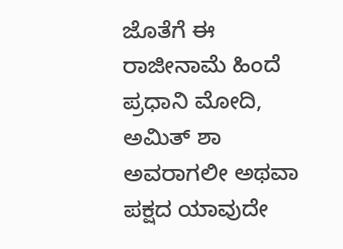ಜೊತೆಗೆ ಈ ರಾಜೀನಾಮೆ ಹಿಂದೆ ಪ್ರಧಾನಿ ಮೋದಿ, ಅಮಿತ್ ಶಾ ಅವರಾಗಲೀ ಅಥವಾ ಪಕ್ಷದ ಯಾವುದೇ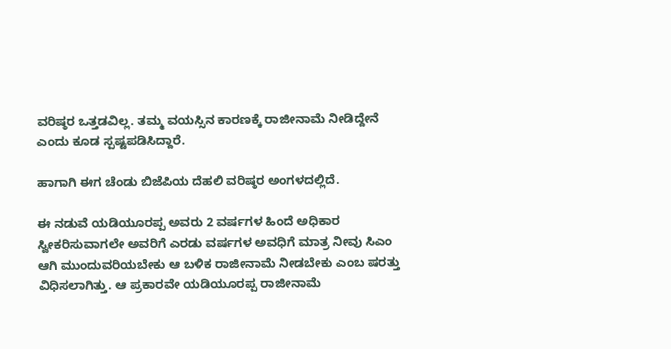ವರಿಷ್ಠರ ಒತ್ತಡವಿಲ್ಲ. ತಮ್ಮ ವಯಸ್ಸಿನ ಕಾರಣಕ್ಕೆ ರಾಜೀನಾಮೆ ನೀಡಿದ್ದೇನೆ ಎಂದು ಕೂಡ ಸ್ಪಷ್ಟಪಡಿಸಿದ್ದಾರೆ.

ಹಾಗಾಗಿ ಈಗ ಚೆಂಡು ಬಿಜೆಪಿಯ ದೆಹಲಿ ವರಿಷ್ಠರ ಅಂಗಳದಲ್ಲಿದೆ.

ಈ ನಡುವೆ ಯಡಿಯೂರಪ್ಪ ಅವರು 2 ವರ್ಷಗಳ ಹಿಂದೆ ಅಧಿಕಾರ ಸ್ವೀಕರಿಸುವಾಗಲೇ ಅವರಿಗೆ ಎರಡು ವರ್ಷಗಳ ಅವಧಿಗೆ ಮಾತ್ರ ನೀವು ಸಿಎಂ ಆಗಿ ಮುಂದುವರಿಯಬೇಕು ಆ ಬಳಿಕ ರಾಜೀನಾಮೆ ನೀಡಬೇಕು ಎಂಬ ಷರತ್ತು ವಿಧಿಸಲಾಗಿತ್ತು. ಆ ಪ್ರಕಾರವೇ ಯಡಿಯೂರಪ್ಪ ರಾಜೀನಾಮೆ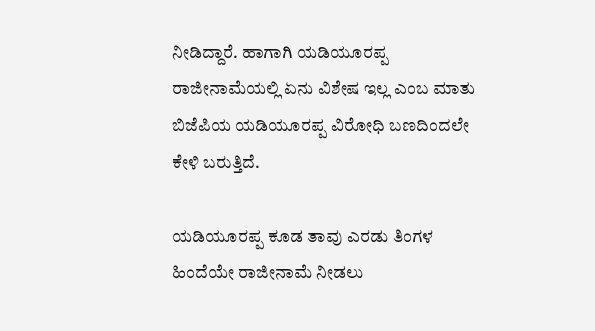ನೀಡಿದ್ದಾರೆ. ಹಾಗಾಗಿ ಯಡಿಯೂರಪ್ಪ ರಾಜೀನಾಮೆಯಲ್ಲಿ ಏನು ವಿಶೇಷ ಇಲ್ಲ ಎಂಬ ಮಾತು ಬಿಜೆಪಿಯ ಯಡಿಯೂರಪ್ಪ ವಿರೋಧಿ ಬಣದಿಂದಲೇ ಕೇಳಿ ಬರುತ್ತಿದೆ.

ಯಡಿಯೂರಪ್ಪ ಕೂಡ ತಾವು ಎರಡು ತಿಂಗಳ ಹಿಂದೆಯೇ ರಾಜೀನಾಮೆ ನೀಡಲು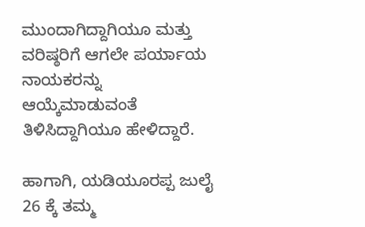ಮುಂದಾಗಿದ್ದಾಗಿಯೂ ಮತ್ತು ವರಿಷ್ಠರಿಗೆ ಆಗಲೇ ಪರ್ಯಾಯ ನಾಯಕರನ್ನು ಆಯ್ಕೆಮಾಡುವಂತೆ ತಿಳಿಸಿದ್ದಾಗಿಯೂ ಹೇಳಿದ್ದಾರೆ.

ಹಾಗಾಗಿ, ಯಡಿಯೂರಪ್ಪ ಜುಲೈ 26 ಕ್ಕೆ ತಮ್ಮ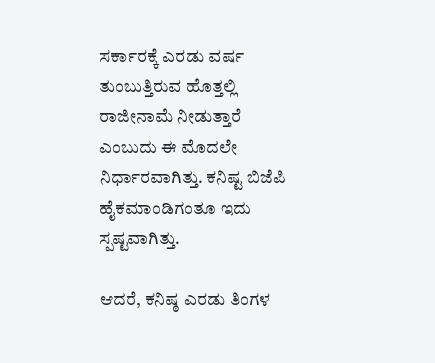ಸರ್ಕಾರಕ್ಕೆ ಎರಡು ವರ್ಷ ತುಂಬುತ್ತಿರುವ ಹೊತ್ತಲ್ಲಿ ರಾಜೀನಾಮೆ ನೀಡುತ್ತಾರೆ ಎಂಬುದು ಈ ಮೊದಲೇ ನಿರ್ಧಾರವಾಗಿತ್ತು. ಕನಿಷ್ಟ ಬಿಜೆಪಿ ಹೈಕಮಾಂಡಿಗಂತೂ ಇದು ಸ್ಪಷ್ಟವಾಗಿತ್ತು.

ಆದರೆ, ಕನಿಷ್ಠ ಎರಡು ತಿಂಗಳ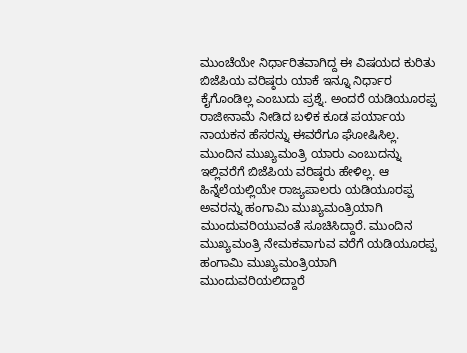ಮುಂಚೆಯೇ ನಿರ್ಧಾರಿತವಾಗಿದ್ದ ಈ ವಿಷಯದ ಕುರಿತು ಬಿಜೆಪಿಯ ವರಿಷ್ಠರು ಯಾಕೆ ಇನ್ನೂ ನಿರ್ಧಾರ ಕೈಗೊಂಡಿಲ್ಲ ಎಂಬುದು ಪ್ರಶ್ನೆ. ಅಂದರೆ ಯಡಿಯೂರಪ್ಪ ರಾಜೀನಾಮೆ ನೀಡಿದ ಬಳಿಕ ಕೂಡ ಪರ್ಯಾಯ ನಾಯಕನ ಹೆಸರನ್ನು ಈವರೆಗೂ ಘೋಷಿಸಿಲ್ಲ. ಮುಂದಿನ ಮುಖ್ಯಮಂತ್ರಿ ಯಾರು ಎಂಬುದನ್ನು ಇಲ್ಲಿವರೆಗೆ ಬಿಜೆಪಿಯ ವರಿಷ್ಠರು ಹೇಳಿಲ್ಲ. ಆ ಹಿನ್ನೆಲೆಯಲ್ಲಿಯೇ ರಾಜ್ಯಪಾಲರು ಯಡಿಯೂರಪ್ಪ ಅವರನ್ನು ಹಂಗಾಮಿ ಮುಖ್ಯಮಂತ್ರಿಯಾಗಿ ಮುಂದುವರಿಯುವಂತೆ ಸೂಚಿಸಿದ್ದಾರೆ. ಮುಂದಿನ ಮುಖ್ಯಮಂತ್ರಿ ನೇಮಕವಾಗುವ ವರೆಗೆ ಯಡಿಯೂರಪ್ಪ ಹಂಗಾಮಿ ಮುಖ್ಯಮಂತ್ರಿಯಾಗಿ ಮುಂದುವರಿಯಲಿದ್ದಾರೆ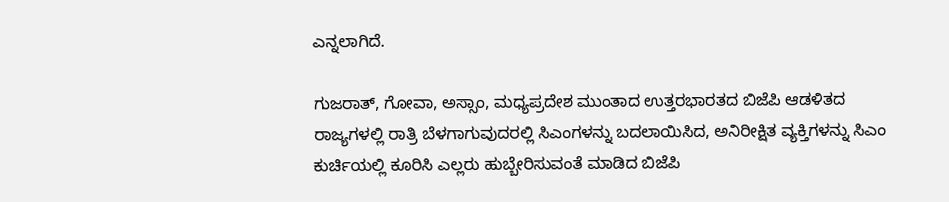ಎನ್ನಲಾಗಿದೆ.

ಗುಜರಾತ್, ಗೋವಾ, ಅಸ್ಸಾಂ, ಮಧ್ಯಪ್ರದೇಶ ಮುಂತಾದ ಉತ್ತರಭಾರತದ ಬಿಜೆಪಿ ಆಡಳಿತದ ರಾಜ್ಯಗಳಲ್ಲಿ ರಾತ್ರಿ ಬೆಳಗಾಗುವುದರಲ್ಲಿ ಸಿಎಂಗಳನ್ನು ಬದಲಾಯಿಸಿದ, ಅನಿರೀಕ್ಷಿತ ವ್ಯಕ್ತಿಗಳನ್ನು ಸಿಎಂ ಕುರ್ಚಿಯಲ್ಲಿ ಕೂರಿಸಿ ಎಲ್ಲರು ಹುಬ್ಬೇರಿಸುವಂತೆ ಮಾಡಿದ ಬಿಜೆಪಿ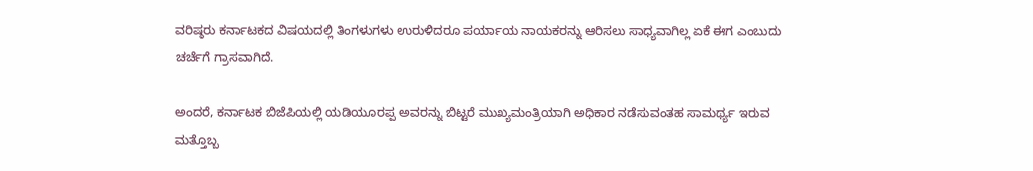ವರಿಷ್ಠರು ಕರ್ನಾಟಕದ ವಿಷಯದಲ್ಲಿ ತಿಂಗಳುಗಳು ಉರುಳಿದರೂ ಪರ್ಯಾಯ ನಾಯಕರನ್ನು ಆರಿಸಲು ಸಾಧ್ಯವಾಗಿಲ್ಲ ಏಕೆ ಈಗ ಎಂಬುದು ಚರ್ಚೆಗೆ ಗ್ರಾಸವಾಗಿದೆ.

ಅಂದರೆ, ಕರ್ನಾಟಕ ಬಿಜೆಪಿಯಲ್ಲಿ ಯಡಿಯೂರಪ್ಪ ಅವರನ್ನು ಬಿಟ್ಟರೆ ಮುಖ್ಯಮಂತ್ರಿಯಾಗಿ ಅಧಿಕಾರ ನಡೆಸುವಂತಹ ಸಾಮರ್ಥ್ಯ ಇರುವ ಮತ್ತೊಬ್ಬ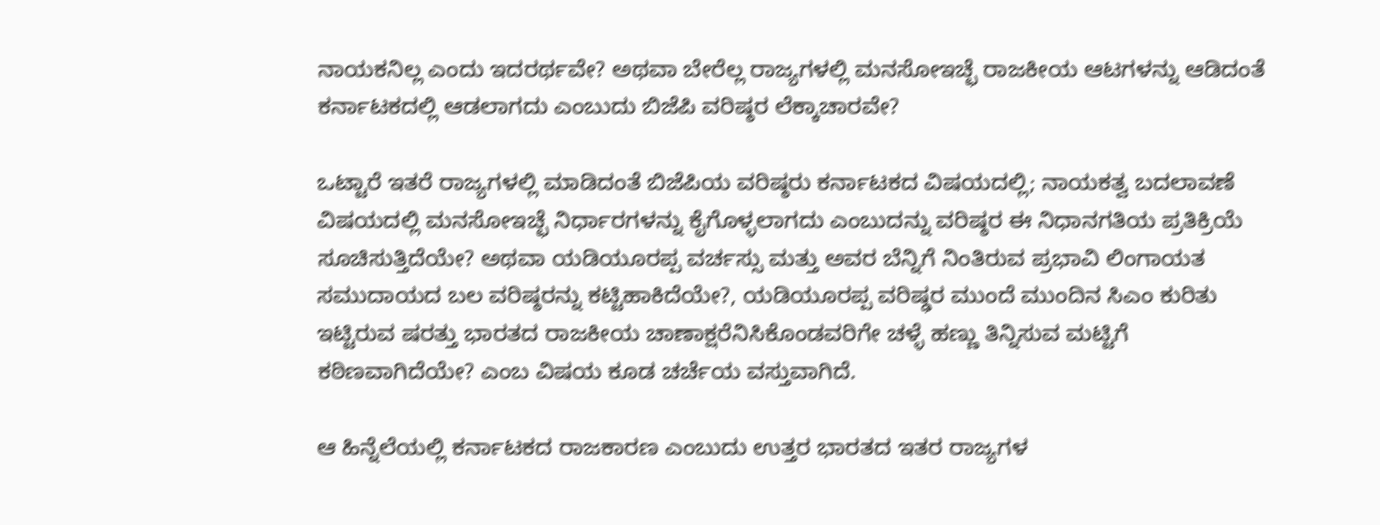ನಾಯಕನಿಲ್ಲ ಎಂದು ಇದರರ್ಥವೇ? ಅಥವಾ ಬೇರೆಲ್ಲ ರಾಜ್ಯಗಳಲ್ಲಿ ಮನಸೋಇಚ್ಛೆ ರಾಜಕೀಯ ಆಟಗಳನ್ನು ಆಡಿದಂತೆ ಕರ್ನಾಟಕದಲ್ಲಿ ಆಡಲಾಗದು ಎಂಬುದು ಬಿಜೆಪಿ ವರಿಷ್ಠರ ಲೆಕ್ಕಾಚಾರವೇ?

ಒಟ್ಟಾರೆ ಇತರೆ ರಾಜ್ಯಗಳಲ್ಲಿ ಮಾಡಿದಂತೆ ಬಿಜೆಪಿಯ ವರಿಷ್ಠರು ಕರ್ನಾಟಕದ ವಿಷಯದಲ್ಲಿ; ನಾಯಕತ್ವ ಬದಲಾವಣೆ ವಿಷಯದಲ್ಲಿ ಮನಸೋಇಚ್ಛೆ ನಿರ್ಧಾರಗಳನ್ನು ಕೈಗೊಳ್ಳಲಾಗದು ಎಂಬುದನ್ನು ವರಿಷ್ಠರ ಈ ನಿಧಾನಗತಿಯ ಪ್ರತಿಕ್ರಿಯೆ ಸೂಚಿಸುತ್ತಿದೆಯೇ? ಅಥವಾ ಯಡಿಯೂರಪ್ಪ ವರ್ಚಸ್ಸು ಮತ್ತು ಅವರ ಬೆನ್ನಿಗೆ ನಿಂತಿರುವ ಪ್ರಭಾವಿ ಲಿಂಗಾಯತ ಸಮುದಾಯದ ಬಲ ವರಿಷ್ಠರನ್ನು ಕಟ್ಟಿಹಾಕಿದೆಯೇ?, ಯಡಿಯೂರಪ್ಪ ವರಿಷ್ಢರ ಮುಂದೆ ಮುಂದಿನ ಸಿಎಂ ಕುರಿತು ಇಟ್ಟಿರುವ ಷರತ್ತು ಭಾರತದ ರಾಜಕೀಯ ಚಾಣಾಕ್ಷರೆನಿಸಿಕೊಂಡವರಿಗೇ ಚಳ್ಳೆ ಹಣ್ಣು ತಿನ್ನಿಸುವ ಮಟ್ಟಿಗೆ ಕಠಿಣವಾಗಿದೆಯೇ? ಎಂಬ ವಿಷಯ ಕೂಡ ಚರ್ಚೆಯ ವಸ್ತುವಾಗಿದೆ.

ಆ ಹಿನ್ನೆಲೆಯಲ್ಲಿ ಕರ್ನಾಟಕದ ರಾಜಕಾರಣ ಎಂಬುದು ಉತ್ತರ ಭಾರತದ ಇತರ ರಾಜ್ಯಗಳ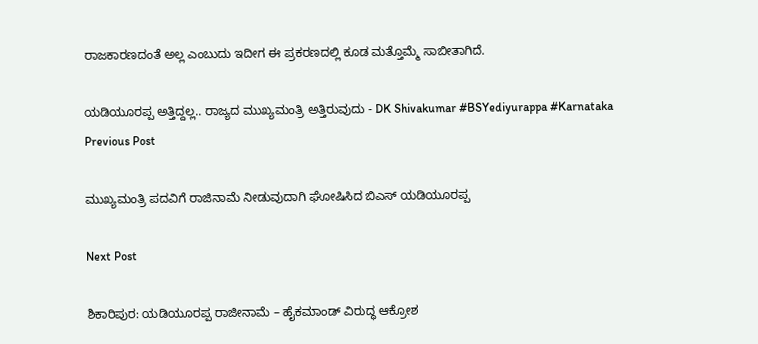ರಾಜಕಾರಣದಂತೆ ಅಲ್ಲ ಎಂಬುದು ಇದೀಗ ಈ ಪ್ರಕರಣದಲ್ಲಿ ಕೂಡ ಮತ್ತೊಮ್ಮೆ ಸಾಬೀತಾಗಿದೆ.

ಯಡಿಯೂರಪ್ಪ ಅತ್ತಿದ್ದಲ್ಲ.. ರಾಜ್ಯದ ಮುಖ್ಯಮಂತ್ರಿ ಅತ್ತಿರುವುದು - DK Shivakumar #BSYediyurappa #Karnataka
Previous Post

ಮುಖ್ಯಮಂತ್ರಿ ಪದವಿಗೆ ರಾಜಿನಾಮೆ ನೀಡುವುದಾಗಿ ಘೋಷಿಸಿದ ಬಿಎಸ್‌ ಯಡಿಯೂರಪ್ಪ

Next Post

ಶಿಕಾರಿಪುರ: ಯಡಿಯೂರಪ್ಪ ರಾಜೀನಾಮೆ – ಹೈಕಮಾಂಡ್‌ ವಿರುದ್ಧ ಆಕ್ರೋಶ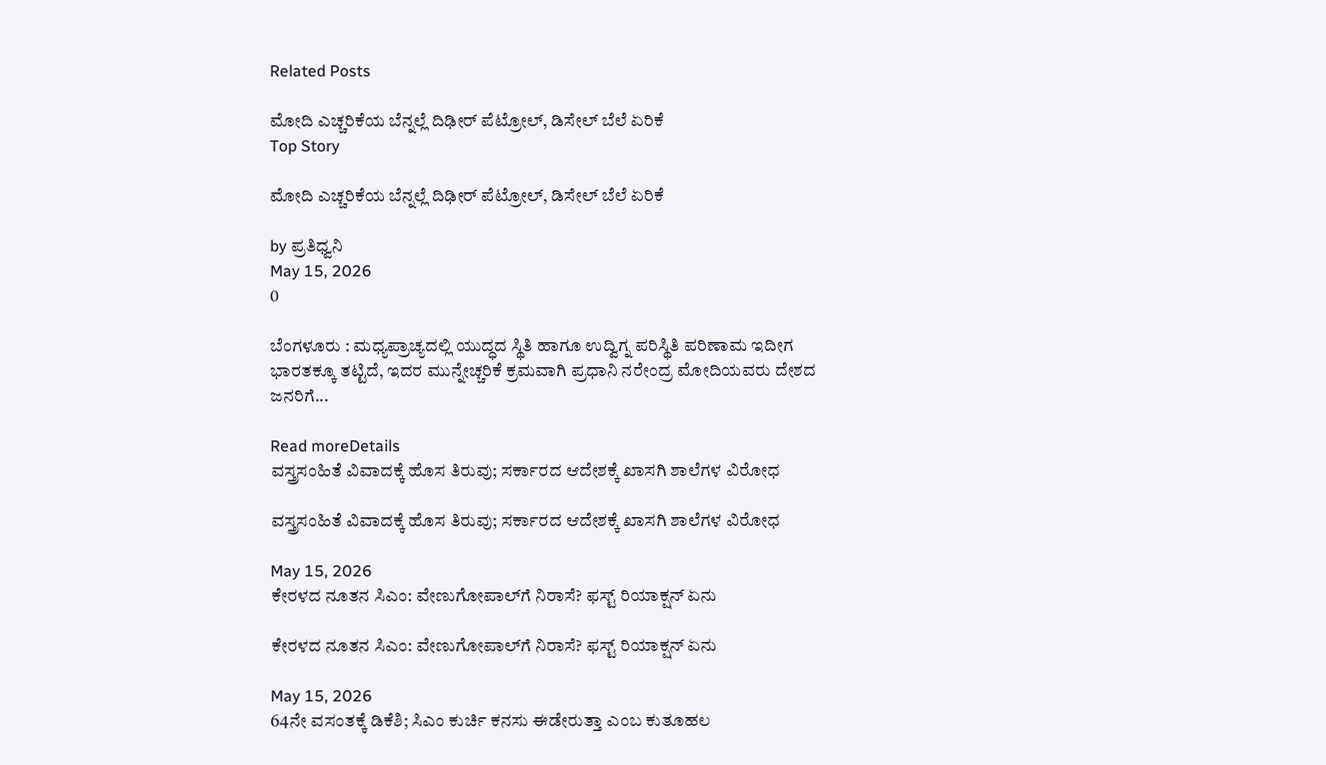Related Posts

ಮೋದಿ ಎಚ್ಚರಿಕೆಯ ಬೆನ್ನಲ್ಲೆ ದಿಢೀರ್‌ ಪೆಟ್ರೋಲ್‌, ಡಿಸೇಲ್‌ ಬೆಲೆ ಏರಿಕೆ
Top Story

ಮೋದಿ ಎಚ್ಚರಿಕೆಯ ಬೆನ್ನಲ್ಲೆ ದಿಢೀರ್‌ ಪೆಟ್ರೋಲ್‌, ಡಿಸೇಲ್‌ ಬೆಲೆ ಏರಿಕೆ

by ಪ್ರತಿಧ್ವನಿ
May 15, 2026
0

ಬೆಂಗಳೂರು : ಮಧ್ಯಪ್ರಾಚ್ಯದಲ್ಲಿ ಯುದ್ಧದ ಸ್ಥಿತಿ ಹಾಗೂ ಉದ್ವಿಗ್ನ ಪರಿಸ್ಥಿತಿ ಪರಿಣಾಮ ಇದೀಗ ಭಾರತಕ್ಕೂ ತಟ್ಟಿದೆ, ಇದರ ಮುನ್ನೇಚ್ಚರಿಕೆ ಕ್ರಮವಾಗಿ ಪ್ರಧಾನಿ ನರೇಂದ್ರ ಮೋದಿಯವರು ದೇಶದ ಜನರಿಗೆ...

Read moreDetails
ವಸ್ತ್ರಸಂಹಿತೆ ವಿವಾದಕ್ಕೆ ಹೊಸ ತಿರುವು; ಸರ್ಕಾರದ ಆದೇಶಕ್ಕೆ ಖಾಸಗಿ ಶಾಲೆಗಳ ವಿರೋಧ

ವಸ್ತ್ರಸಂಹಿತೆ ವಿವಾದಕ್ಕೆ ಹೊಸ ತಿರುವು; ಸರ್ಕಾರದ ಆದೇಶಕ್ಕೆ ಖಾಸಗಿ ಶಾಲೆಗಳ ವಿರೋಧ

May 15, 2026
ಕೇರಳದ ನೂತನ ಸಿಎಂ: ವೇಣುಗೋಪಾಲ್‌ಗೆ ನಿರಾಸೆ? ಫಸ್ಟ್ ರಿಯಾಕ್ಷನ್ ಏನು

ಕೇರಳದ ನೂತನ ಸಿಎಂ: ವೇಣುಗೋಪಾಲ್‌ಗೆ ನಿರಾಸೆ? ಫಸ್ಟ್ ರಿಯಾಕ್ಷನ್ ಏನು

May 15, 2026
64ನೇ ವಸಂತಕ್ಕೆ ಡಿಕೆಶಿ; ಸಿಎಂ ಕುರ್ಚಿ ಕನಸು ಈಡೇರುತ್ತಾ ಎಂಬ ಕುತೂಹಲ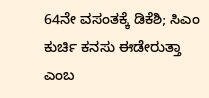64ನೇ ವಸಂತಕ್ಕೆ ಡಿಕೆಶಿ; ಸಿಎಂ ಕುರ್ಚಿ ಕನಸು ಈಡೇರುತ್ತಾ ಎಂಬ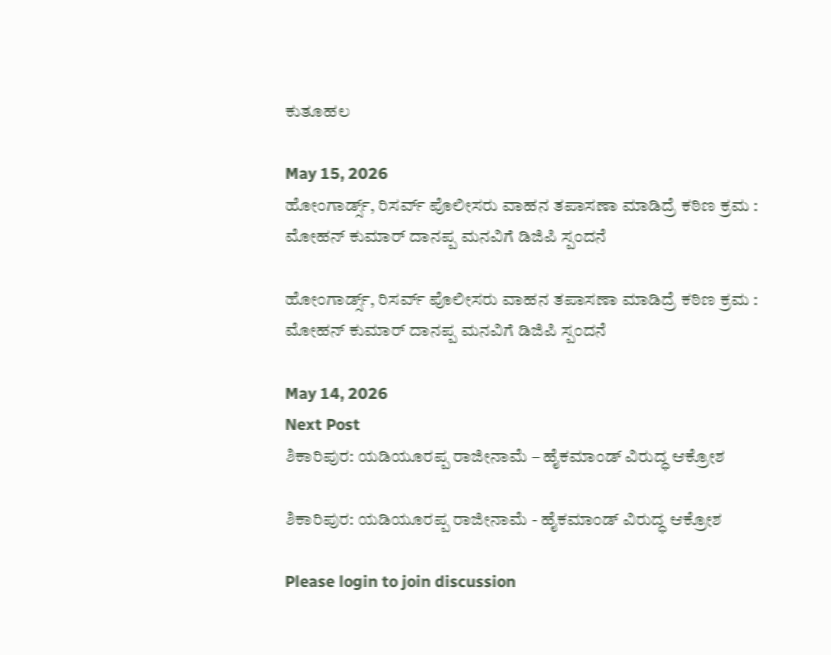ಕುತೂಹಲ

May 15, 2026
ಹೋಂಗಾರ್ಡ್ಸ್, ರಿಸರ್ವ್ ಪೊಲೀಸರು ವಾಹನ ತಪಾಸಣಾ ಮಾಡಿದ್ರೆ ಕಠಿಣ ಕ್ರಮ : ಮೋಹನ್‌ ಕುಮಾರ್‌ ದಾನಪ್ಪ ಮನವಿಗೆ ಡಿಜಿಪಿ ಸ್ಪಂದನೆ

ಹೋಂಗಾರ್ಡ್ಸ್, ರಿಸರ್ವ್ ಪೊಲೀಸರು ವಾಹನ ತಪಾಸಣಾ ಮಾಡಿದ್ರೆ ಕಠಿಣ ಕ್ರಮ : ಮೋಹನ್‌ ಕುಮಾರ್‌ ದಾನಪ್ಪ ಮನವಿಗೆ ಡಿಜಿಪಿ ಸ್ಪಂದನೆ

May 14, 2026
Next Post
ಶಿಕಾರಿಪುರ: ಯಡಿಯೂರಪ್ಪ ರಾಜೀನಾಮೆ – ಹೈಕಮಾಂಡ್‌ ವಿರುದ್ಧ ಆಕ್ರೋಶ

ಶಿಕಾರಿಪುರ: ಯಡಿಯೂರಪ್ಪ ರಾಜೀನಾಮೆ - ಹೈಕಮಾಂಡ್‌ ವಿರುದ್ಧ ಆಕ್ರೋಶ

Please login to join discussion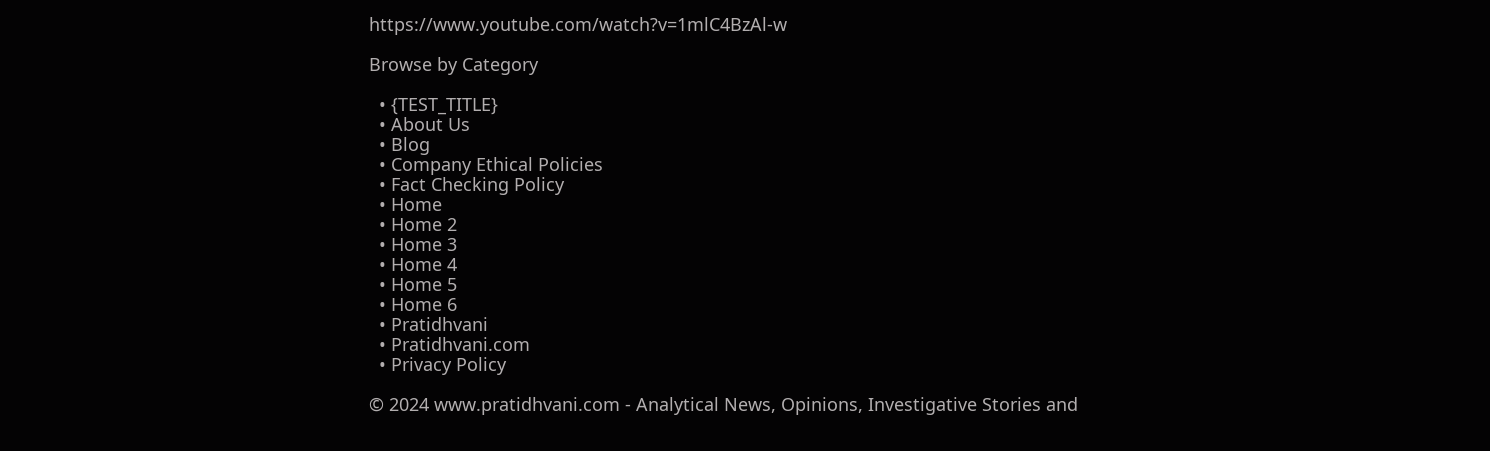https://www.youtube.com/watch?v=1mlC4BzAl-w

Browse by Category

  • {TEST_TITLE}
  • About Us
  • Blog
  • Company Ethical Policies
  • Fact Checking Policy
  • Home
  • Home 2
  • Home 3
  • Home 4
  • Home 5
  • Home 6
  • Pratidhvani
  • Pratidhvani.com
  • Privacy Policy

© 2024 www.pratidhvani.com - Analytical News, Opinions, Investigative Stories and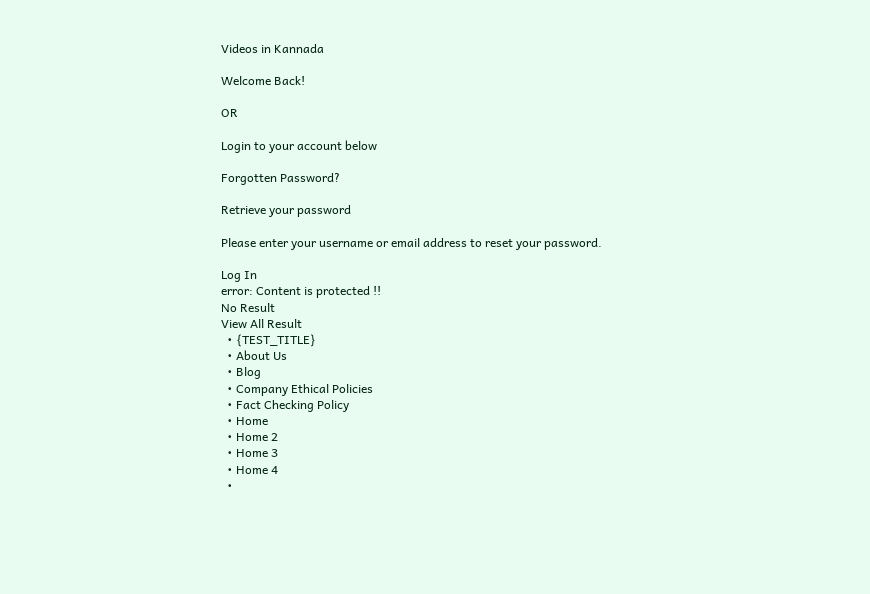Videos in Kannada

Welcome Back!

OR

Login to your account below

Forgotten Password?

Retrieve your password

Please enter your username or email address to reset your password.

Log In
error: Content is protected !!
No Result
View All Result
  • {TEST_TITLE}
  • About Us
  • Blog
  • Company Ethical Policies
  • Fact Checking Policy
  • Home
  • Home 2
  • Home 3
  • Home 4
  •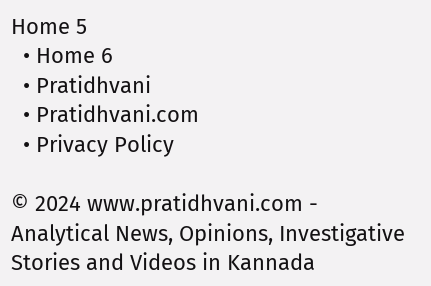Home 5
  • Home 6
  • Pratidhvani
  • Pratidhvani.com
  • Privacy Policy

© 2024 www.pratidhvani.com - Analytical News, Opinions, Investigative Stories and Videos in Kannada